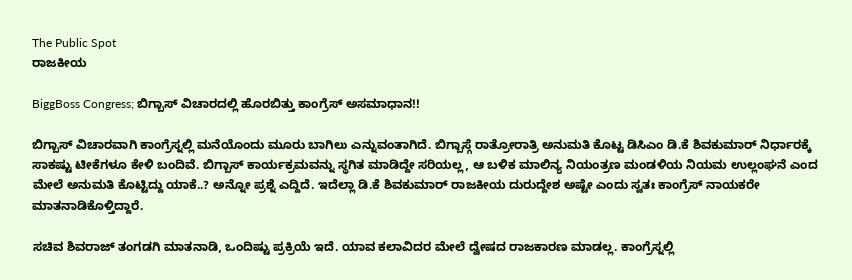The Public Spot
ರಾಜಕೀಯ

BiggBoss Congress; ಬಿಗ್ಬಾಸ್ ವಿಚಾರದಲ್ಲಿ ಹೊರಬಿತ್ತು ಕಾಂಗ್ರೆಸ್ ಅಸಮಾಧಾನ!!

ಬಿಗ್ಬಾಸ್ ವಿಚಾರವಾಗಿ ಕಾಂಗ್ರೆಸ್ನಲ್ಲಿ ಮನೆಯೊಂದು ಮೂರು ಬಾಗಿಲು ಎನ್ನುವಂತಾಗಿದೆ. ಬಿಗ್ಬಾಸ್ಗೆ ರಾತ್ರೋರಾತ್ರಿ ಅನುಮತಿ ಕೊಟ್ಟ ಡಿಸಿಎಂ ಡಿ.ಕೆ ಶಿವಕುಮಾರ್ ನಿರ್ಧಾರಕ್ಕೆ ಸಾಕಷ್ಟು ಟೀಕೆಗಳೂ ಕೇಳಿ ಬಂದಿವೆ. ಬಿಗ್ಬಾಸ್ ಕಾರ್ಯಕ್ರಮವನ್ನು ಸ್ಥಗಿತ ಮಾಡಿದ್ದೇ ಸರಿಯಲ್ಲ, ಆ ಬಳಿಕ ಮಾಲಿನ್ಯ ನಿಯಂತ್ರಣ ಮಂಡಳಿಯ ನಿಯಮ ಉಲ್ಲಂಘನೆ ಎಂದ ಮೇಲೆ ಅನುಮತಿ ಕೊಟ್ಟಿದ್ದು ಯಾಕೆ..? ಅನ್ನೋ ಪ್ರಶ್ನೆ ಎದ್ದಿದೆ. ಇದೆಲ್ಲಾ ಡಿ.ಕೆ ಶಿವಕುಮಾರ್ ರಾಜಕೀಯ ದುರುದ್ದೇಶ ಅಷ್ಟೇ ಎಂದು ಸ್ವತಃ ಕಾಂಗ್ರೆಸ್ ನಾಯಕರೇ ಮಾತನಾಡಿಕೊಳ್ತಿದ್ದಾರೆ.

ಸಚಿವ ಶಿವರಾಜ್ ತಂಗಡಗಿ ಮಾತನಾಡಿ, ಒಂದಿಷ್ಟು ಪ್ರಕ್ರಿಯೆ ಇದೆ. ಯಾವ ಕಲಾವಿದರ ಮೇಲೆ ದ್ವೇಷದ ರಾಜಕಾರಣ ಮಾಡಲ್ಲ. ಕಾಂಗ್ರೆಸ್ನಲ್ಲಿ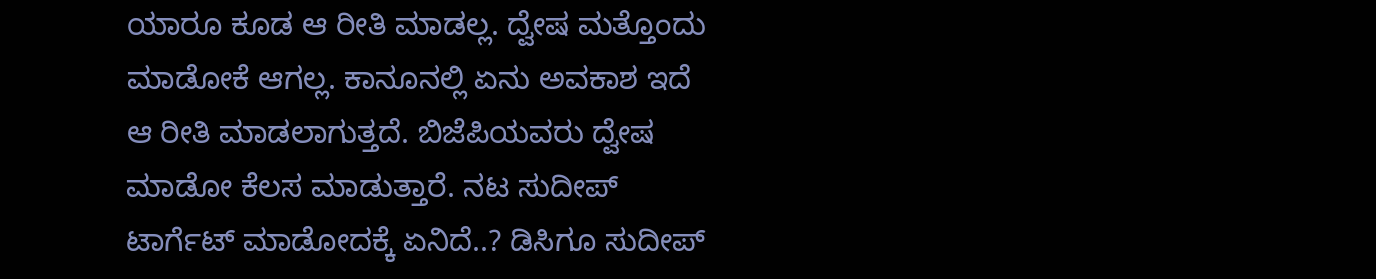ಯಾರೂ ಕೂಡ ಆ ರೀತಿ ಮಾಡಲ್ಲ. ದ್ವೇಷ ಮತ್ತೊಂದು ಮಾಡೋಕೆ ಆಗಲ್ಲ. ಕಾನೂನಲ್ಲಿ ಏನು ಅವಕಾಶ ಇದೆ ಆ ರೀತಿ ಮಾಡಲಾಗುತ್ತದೆ. ಬಿಜೆಪಿಯವರು ದ್ವೇಷ ಮಾಡೋ ಕೆಲಸ ಮಾಡುತ್ತಾರೆ. ನಟ ಸುದೀಪ್ ಟಾರ್ಗೆಟ್ ಮಾಡೋದಕ್ಕೆ ಏನಿದೆ..? ಡಿಸಿಗೂ ಸುದೀಪ್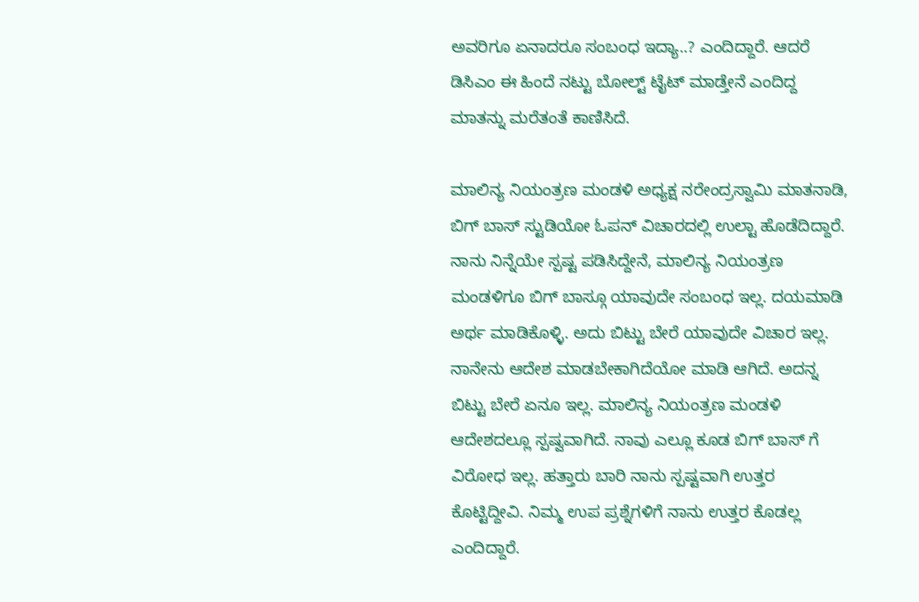ಅವರಿಗೂ ಏನಾದರೂ ಸಂಬಂಧ ಇದ್ಯಾ..? ಎಂದಿದ್ದಾರೆ. ಆದರೆ ಡಿಸಿಎಂ ಈ ಹಿಂದೆ ನಟ್ಟು ಬೋಲ್ಟ್ ಟೈಟ್ ಮಾಡ್ತೇನೆ ಎಂದಿದ್ದ ಮಾತನ್ನು ಮರೆತಂತೆ ಕಾಣಿಸಿದೆ.

ಮಾಲಿನ್ಯ ನಿಯಂತ್ರಣ ಮಂಡಳಿ ಅಧ್ಯಕ್ಷ ನರೇಂದ್ರಸ್ವಾಮಿ ಮಾತನಾಡಿ, ಬಿಗ್ ಬಾಸ್ ಸ್ಟುಡಿಯೋ ಓಪನ್ ವಿಚಾರದಲ್ಲಿ ಉಲ್ಟಾ ಹೊಡೆದಿದ್ದಾರೆ. ನಾನು ನಿನ್ನೆಯೇ ಸ್ಪಷ್ಟ ಪಡಿಸಿದ್ದೇನೆ, ಮಾಲಿನ್ಯ ನಿಯಂತ್ರಣ ಮಂಡಳಿಗೂ ಬಿಗ್ ಬಾಸ್ಗೂ ಯಾವುದೇ ಸಂಬಂಧ ಇಲ್ಲ. ದಯಮಾಡಿ ಅರ್ಥ ಮಾಡಿಕೊಳ್ಳಿ. ಅದು ಬಿಟ್ಟು ಬೇರೆ ಯಾವುದೇ ವಿಚಾರ ಇಲ್ಲ. ನಾನೇನು ಆದೇಶ ಮಾಡಬೇಕಾಗಿದೆಯೋ ಮಾಡಿ ಆಗಿದೆ. ಅದನ್ನ ಬಿಟ್ಟು ಬೇರೆ ಏನೂ ಇಲ್ಲ. ಮಾಲಿನ್ಯ ನಿಯಂತ್ರಣ ಮಂಡಳಿ ಆದೇಶದಲ್ಲೂ ಸ್ಪಷ್ವವಾಗಿದೆ. ನಾವು ಎಲ್ಲೂ ಕೂಡ ಬಿಗ್ ಬಾಸ್ ಗೆ ವಿರೋಧ ಇಲ್ಲ. ಹತ್ತಾರು ಬಾರಿ ನಾನು ಸ್ಪಷ್ಟವಾಗಿ ಉತ್ತರ ಕೊಟ್ಟಿದ್ದೀವಿ. ನಿಮ್ಮ ಉಪ ಪ್ರಶ್ನೆಗಳಿಗೆ ನಾನು ಉತ್ತರ ಕೊಡಲ್ಲ ಎಂದಿದ್ದಾರೆ.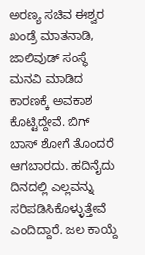ಅರಣ್ಯ ಸಚಿವ ಈಶ್ವರ ಖಂಡ್ರೆ ಮಾತನಾಡಿ, ಜಾಲಿವುಡ್ ಸಂಸ್ಥೆ ಮನವಿ ಮಾಡಿದ ಕಾರಣಕ್ಕೆ ಅವಕಾಶ ಕೊಟ್ಟಿದ್ದೇವೆ. ಬಿಗ್ ಬಾಸ್ ಶೋಗೆ ತೊಂದರೆ ಆಗಬಾರದು. ಹದಿನೈದು ದಿನದಲ್ಲಿ ಎಲ್ಲವನ್ನು ಸರಿಪಡಿಸಿಕೊಳ್ಳುತ್ತೇವೆ ಎಂದಿದ್ದಾರೆ. ಜಲ ಕಾಯ್ದೆ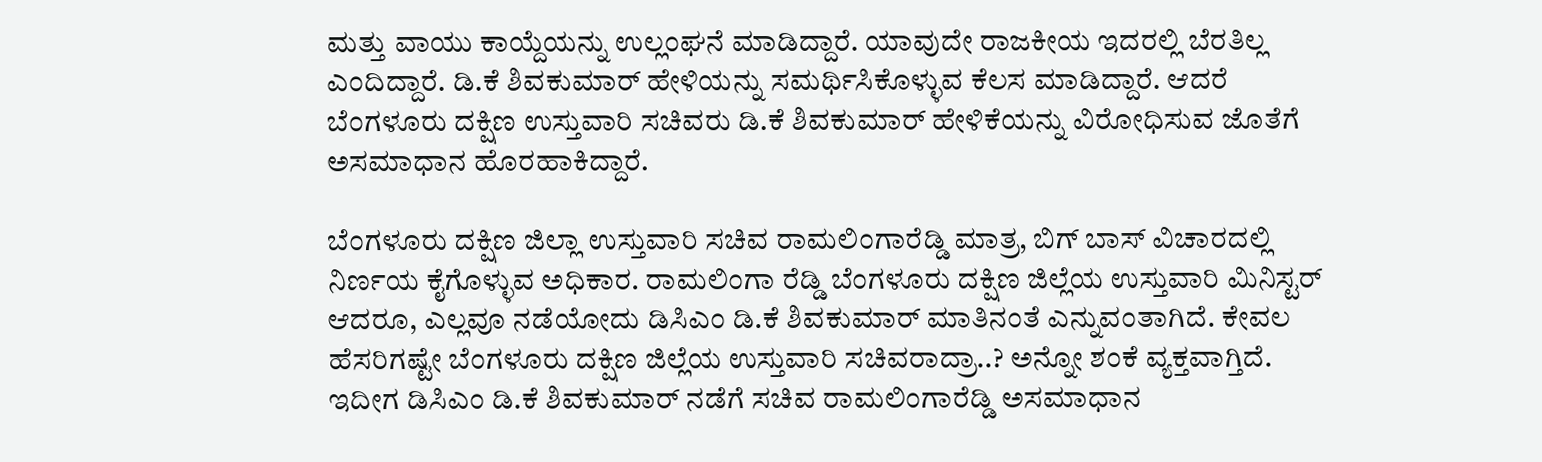ಮತ್ತು ವಾಯು ಕಾಯ್ದೆಯನ್ನು ಉಲ್ಲಂಘನೆ ಮಾಡಿದ್ದಾರೆ. ಯಾವುದೇ ರಾಜಕೀಯ ಇದರಲ್ಲಿ ಬೆರತಿಲ್ಲ ಎಂದಿದ್ದಾರೆ. ಡಿ.ಕೆ ಶಿವಕುಮಾರ್ ಹೇಳಿಯನ್ನು ಸಮರ್ಥಿಸಿಕೊಳ್ಳುವ ಕೆಲಸ ಮಾಡಿದ್ದಾರೆ. ಆದರೆ ಬೆಂಗಳೂರು ದಕ್ಷಿಣ ಉಸ್ತುವಾರಿ ಸಚಿವರು ಡಿ.ಕೆ ಶಿವಕುಮಾರ್ ಹೇಳಿಕೆಯನ್ನು ವಿರೋಧಿಸುವ ಜೊತೆಗೆ ಅಸಮಾಧಾನ ಹೊರಹಾಕಿದ್ದಾರೆ.

ಬೆಂಗಳೂರು ದಕ್ಷಿಣ ಜಿಲ್ಲಾ ಉಸ್ತುವಾರಿ ಸಚಿವ ರಾಮಲಿಂಗಾರೆಡ್ಡಿ ಮಾತ್ರ, ಬಿಗ್ ಬಾಸ್ ವಿಚಾರದಲ್ಲಿ ನಿರ್ಣಯ ಕೈಗೊಳ್ಳುವ ಅಧಿಕಾರ. ರಾಮಲಿಂಗಾ ರೆಡ್ಡಿ ಬೆಂಗಳೂರು ದಕ್ಷಿಣ ಜಿಲ್ಲೆಯ ಉಸ್ತುವಾರಿ ಮಿನಿಸ್ಟರ್ ಆದರೂ, ಎಲ್ಲವೂ ನಡೆಯೋದು ಡಿಸಿಎಂ ಡಿ.ಕೆ ಶಿವಕುಮಾರ್ ಮಾತಿನಂತೆ ಎನ್ನುವಂತಾಗಿದೆ. ಕೇವಲ ಹೆಸರಿಗಷ್ಟೇ ಬೆಂಗಳೂರು ದಕ್ಷಿಣ ಜಿಲ್ಲೆಯ ಉಸ್ತುವಾರಿ ಸಚಿವರಾದ್ರಾ..? ಅನ್ನೋ ಶಂಕೆ ವ್ಯಕ್ತವಾಗ್ತಿದೆ. ಇದೀಗ ಡಿಸಿಎಂ ಡಿ.ಕೆ ಶಿವಕುಮಾರ್ ನಡೆಗೆ ಸಚಿವ ರಾಮಲಿಂಗಾರೆಡ್ಡಿ ಅಸಮಾಧಾನ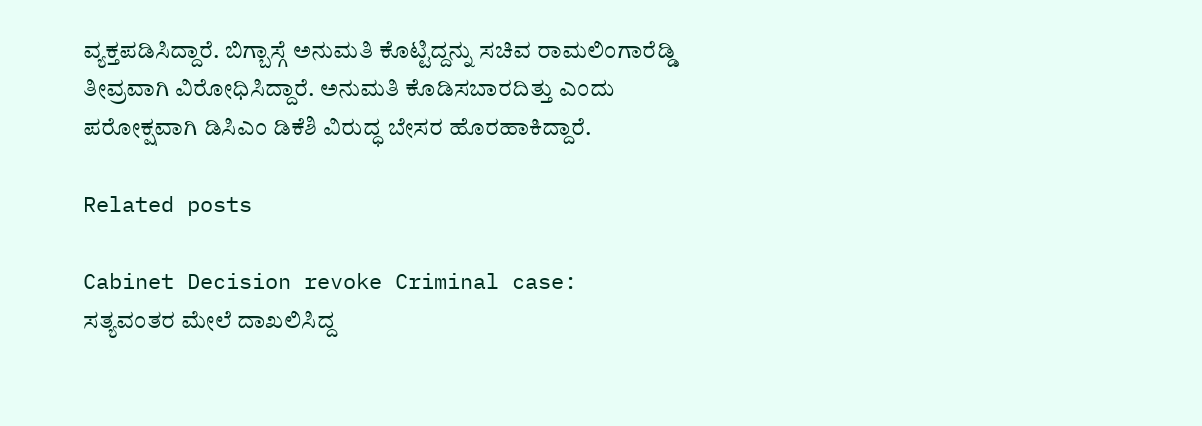ವ್ಯಕ್ತಪಡಿಸಿದ್ದಾರೆ. ಬಿಗ್ಬಾಸ್ಗೆ ಅನುಮತಿ ಕೊಟ್ಟಿದ್ದನ್ನು ಸಚಿವ ರಾಮಲಿಂಗಾರೆಡ್ಡಿ ತೀವ್ರವಾಗಿ ವಿರೋಧಿಸಿದ್ದಾರೆ. ಅನುಮತಿ ಕೊಡಿಸಬಾರದಿತ್ತು ಎಂದು ಪರೋಕ್ಷವಾಗಿ ಡಿಸಿಎಂ ಡಿಕೆಶಿ ವಿರುದ್ಧ ಬೇಸರ ಹೊರಹಾಕಿದ್ದಾರೆ.

Related posts

Cabinet Decision revoke Criminal case: ಸತ್ಯವಂತರ ಮೇಲೆ ದಾಖಲಿಸಿದ್ದ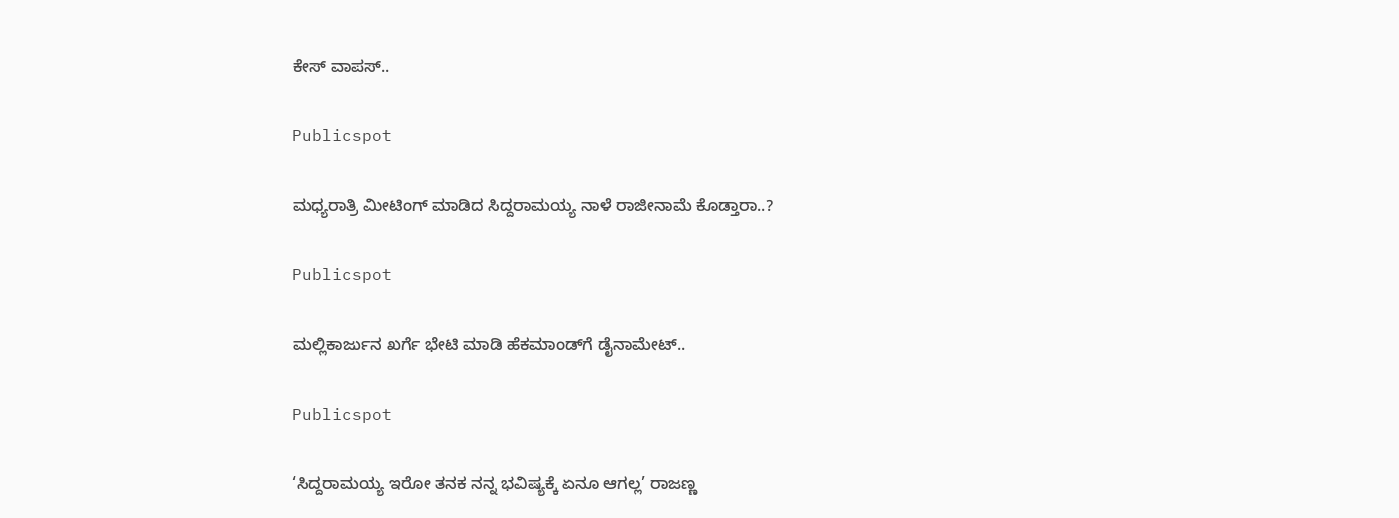ಕೇಸ್ ವಾಪಸ್..

Publicspot

ಮಧ್ಯರಾತ್ರಿ ಮೀಟಿಂಗ್ ಮಾಡಿದ ಸಿದ್ದರಾಮಯ್ಯ ನಾಳೆ ರಾಜೀನಾಮೆ ಕೊಡ್ತಾರಾ..?

Publicspot

ಮಲ್ಲಿಕಾರ್ಜುನ ಖರ್ಗೆ ಭೇಟಿ ಮಾಡಿ ಹೆಕಮಾಂಡ್‌ಗೆ ಡೈನಾಮೇಟ್‌..

Publicspot

‘ಸಿದ್ದರಾಮಯ್ಯ ಇರೋ ತನಕ ನನ್ನ ಭವಿಷ್ಯಕ್ಕೆ ಏನೂ ಆಗಲ್ಲ’ ರಾಜಣ್ಣ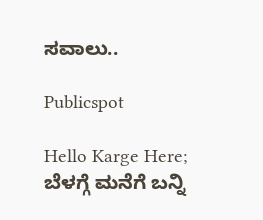ಸವಾಲು..

Publicspot

Hello Karge Here; ಬೆಳಗ್ಗೆ ಮನೆಗೆ ಬನ್ನಿ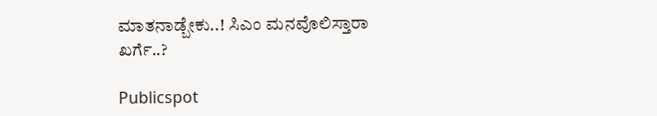ಮಾತನಾಡ್ಬೇಕು..! ಸಿಎಂ ಮನವೊಲಿಸ್ತಾರಾ ಖರ್ಗೆ..?

Publicspot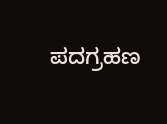ಪದಗ್ರಹಣ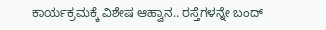ಕಾರ್ಯಕ್ರಮಕ್ಕೆ ವಿಶೇಷ ಆಹ್ವಾನ.. ರಸ್ತೆಗಳನ್ನೇ ಬಂದ್‌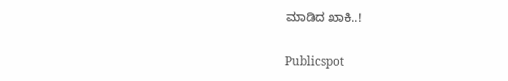ಮಾಡಿದ ಖಾಕಿ..!

Publicspot